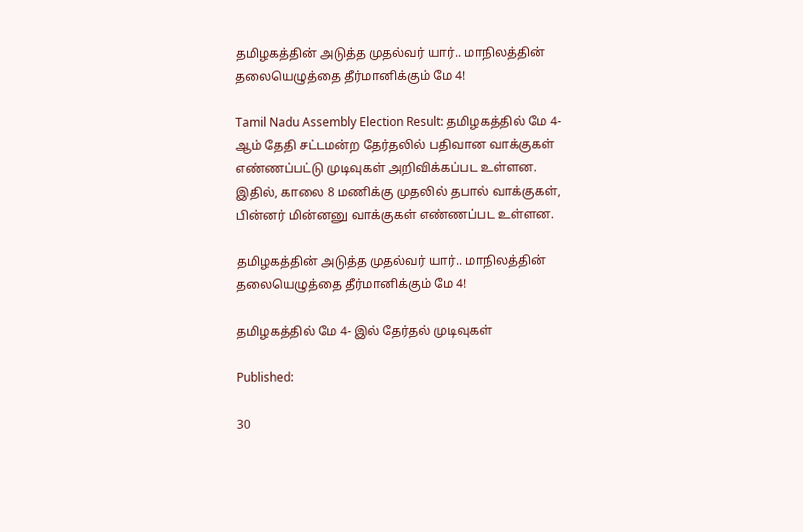தமிழகத்தின் அடுத்த முதல்வர் யார்.. மாநிலத்தின் தலையெழுத்தை தீர்மானிக்கும் மே 4!

Tamil Nadu Assembly Election Result: தமிழகத்தில் மே 4- ஆம் தேதி சட்டமன்ற தேர்தலில் பதிவான வாக்குகள் எண்ணப்பட்டு முடிவுகள் அறிவிக்கப்பட உள்ளன. இதில், காலை 8 மணிக்கு முதலில் தபால் வாக்குகள், பின்னர் மின்னனு வாக்குகள் எண்ணப்பட உள்ளன.

தமிழகத்தின் அடுத்த முதல்வர் யார்.. மாநிலத்தின் தலையெழுத்தை தீர்மானிக்கும் மே 4!

தமிழகத்தில் மே 4- இல் தேர்தல் முடிவுகள்

Published:

30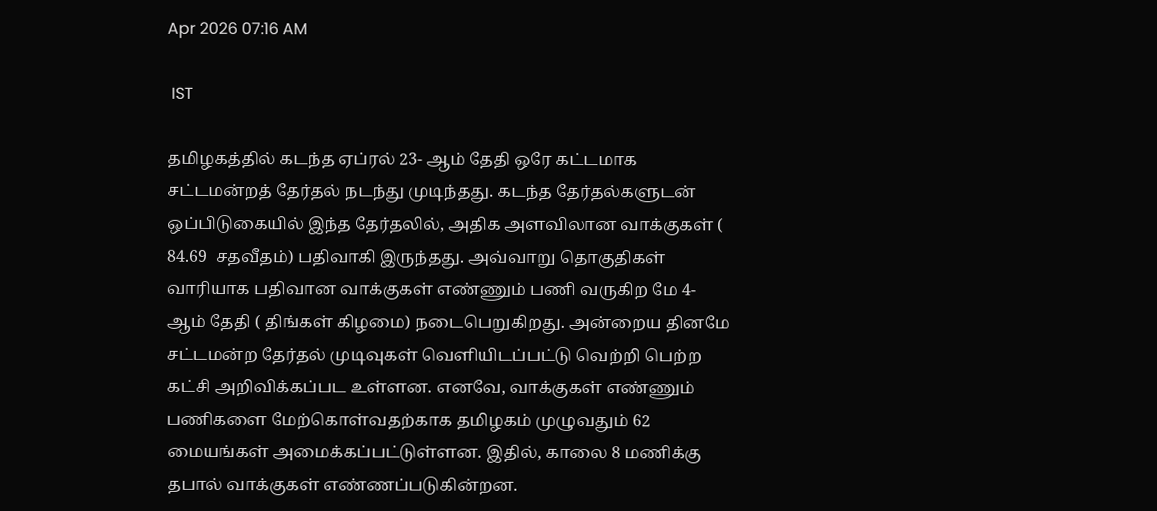Apr 2026 07:16 AM

 IST

தமிழகத்தில் கடந்த ஏப்ரல் 23- ஆம் தேதி ஒரே கட்டமாக சட்டமன்றத் தேர்தல் நடந்து முடிந்தது. கடந்த தேர்தல்களுடன் ஒப்பிடுகையில் இந்த தேர்தலில், அதிக அளவிலான வாக்குகள் ( 84.69  சதவீதம்) பதிவாகி இருந்தது. அவ்வாறு தொகுதிகள் வாரியாக பதிவான வாக்குகள் எண்ணும் பணி வருகிற மே 4- ஆம் தேதி ( திங்கள் கிழமை) நடைபெறுகிறது. அன்றைய தினமே சட்டமன்ற தேர்தல் முடிவுகள் வெளியிடப்பட்டு வெற்றி பெற்ற கட்சி அறிவிக்கப்பட உள்ளன. எனவே, வாக்குகள் எண்ணும் பணிகளை மேற்கொள்வதற்காக தமிழகம் முழுவதும் 62 மையங்கள் அமைக்கப்பட்டுள்ளன. இதில், காலை 8 மணிக்கு தபால் வாக்குகள் எண்ணப்படுகின்றன.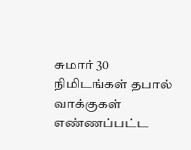சுமார் 30 நிமிடங்கள் தபால் வாக்குகள் எண்ணப்பட்ட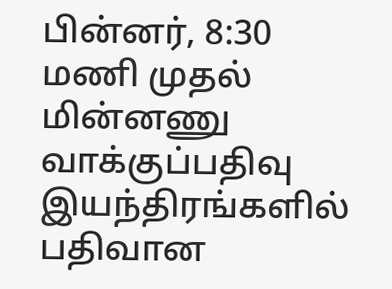பின்னர், 8:30 மணி முதல் மின்னணு வாக்குப்பதிவு இயந்திரங்களில் பதிவான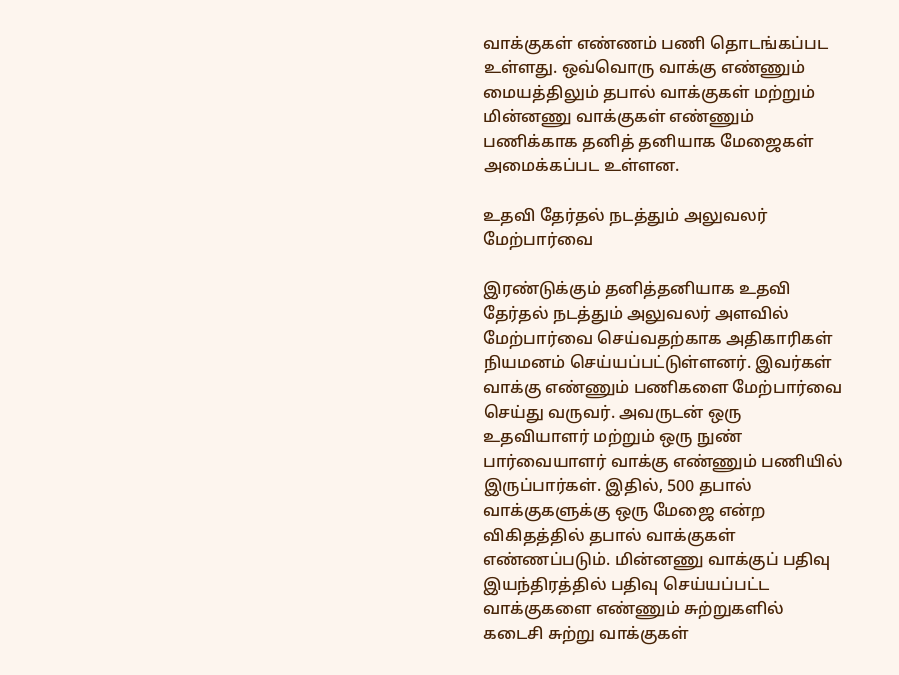வாக்குகள் எண்ணம் பணி தொடங்கப்பட உள்ளது. ஒவ்வொரு வாக்கு எண்ணும் மையத்திலும் தபால் வாக்குகள் மற்றும் மின்னணு வாக்குகள் எண்ணும் பணிக்காக தனித் தனியாக மேஜைகள் அமைக்கப்பட உள்ளன.

உதவி தேர்தல் நடத்தும் அலுவலர் மேற்பார்வை

இரண்டுக்கும் தனித்தனியாக உதவி தேர்தல் நடத்தும் அலுவலர் அளவில் மேற்பார்வை செய்வதற்காக அதிகாரிகள் நியமனம் செய்யப்பட்டுள்ளனர். இவர்கள் வாக்கு எண்ணும் பணிகளை மேற்பார்வை செய்து வருவர். அவருடன் ஒரு உதவியாளர் மற்றும் ஒரு நுண் பார்வையாளர் வாக்கு எண்ணும் பணியில் இருப்பார்கள். இதில், 500 தபால் வாக்குகளுக்கு ஒரு மேஜை என்ற விகிதத்தில் தபால் வாக்குகள் எண்ணப்படும். மின்னணு வாக்குப் பதிவு இயந்திரத்தில் பதிவு செய்யப்பட்ட வாக்குகளை எண்ணும் சுற்றுகளில் கடைசி சுற்று வாக்குகள்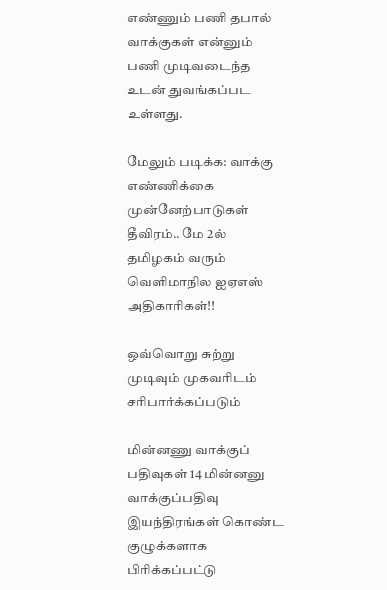எண்ணும் பணி தபால் வாக்குகள் என்னும் பணி முடிவடைந்த உடன் துவங்கப்பட உள்ளது.

மேலும் படிக்க: வாக்கு எண்ணிக்கை முன்னேற்பாடுகள் தீவிரம்.. மே 2ல் தமிழகம் வரும் வெளிமாநில ஐஏஎஸ் அதிகாரிகள்!!

ஒவ்வொறு சுற்று முடிவும் முகவரிடம் சரிபார்க்கப்படும்

மின்னணு வாக்குப் பதிவுகள் 14 மின்னனு வாக்குப்பதிவு இயந்திரங்கள் கொண்ட குழுக்களாக பிரிக்கப்பட்டு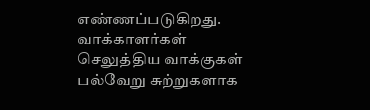எண்ணப்படுகிறது. வாக்காளர்கள் செலுத்திய வாக்குகள் பல்வேறு சுற்றுகளாக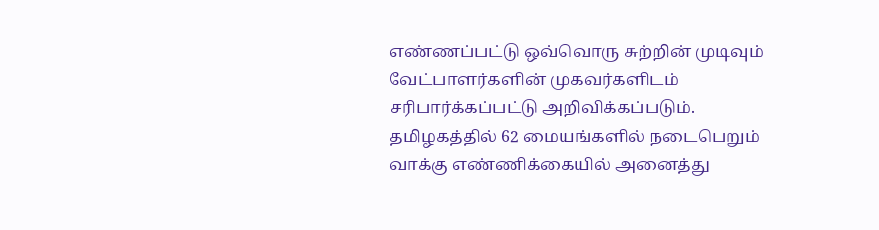எண்ணப்பட்டு ஒவ்வொரு சுற்றின் முடிவும் வேட்பாளர்களின் முகவர்களிடம் சரிபார்க்கப்பட்டு அறிவிக்கப்படும். தமிழகத்தில் 62 மையங்களில் நடைபெறும் வாக்கு எண்ணிக்கையில் அனைத்து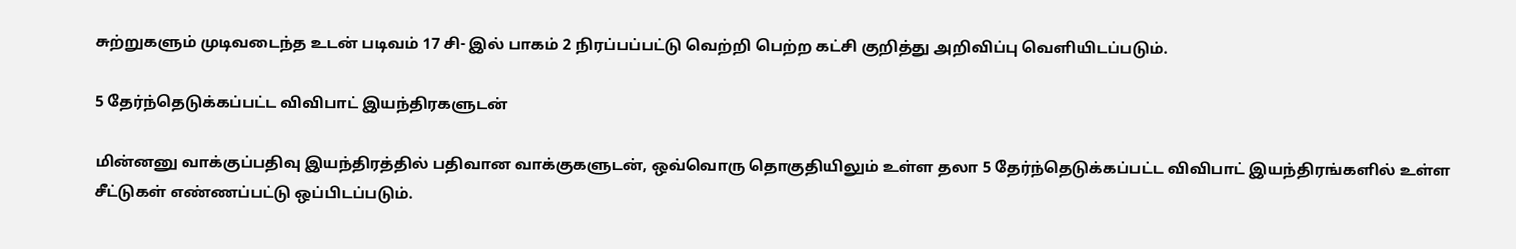சுற்றுகளும் முடிவடைந்த உடன் படிவம் 17 சி- இல் பாகம் 2 நிரப்பப்பட்டு வெற்றி பெற்ற கட்சி குறித்து அறிவிப்பு வெளியிடப்படும்.

5 தேர்ந்தெடுக்கப்பட்ட விவிபாட் இயந்திரகளுடன்

மின்னனு வாக்குப்பதிவு இயந்திரத்தில் பதிவான வாக்குகளுடன், ஒவ்வொரு தொகுதியிலும் உள்ள தலா 5 தேர்ந்தெடுக்கப்பட்ட விவிபாட் இயந்திரங்களில் உள்ள சீட்டுகள் எண்ணப்பட்டு ஒப்பிடப்படும்.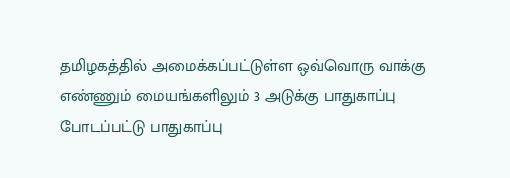தமிழகத்தில் அமைக்கப்பட்டுள்ள ஒவ்வொரு வாக்கு எண்ணும் மையங்களிலும் 3 அடுக்கு பாதுகாப்பு போடப்பட்டு பாதுகாப்பு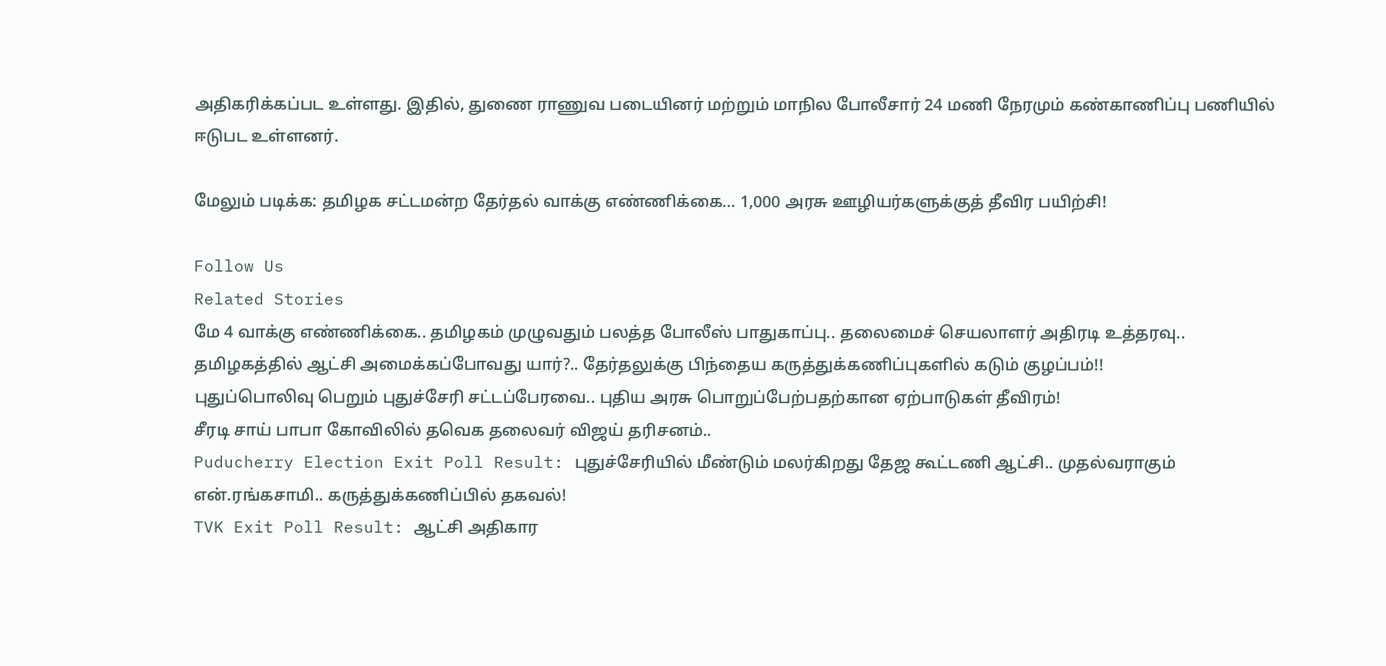அதிகரிக்கப்பட உள்ளது. இதில், துணை ராணுவ படையினர் மற்றும் மாநில போலீசார் 24 மணி நேரமும் கண்காணிப்பு பணியில் ஈடுபட உள்ளனர்.

மேலும் படிக்க: தமிழக சட்டமன்ற தேர்தல் வாக்கு எண்ணிக்கை… 1,000 அரசு ஊழியர்களுக்குத் தீவிர பயிற்சி!

Follow Us
Related Stories
மே 4 வாக்கு எண்ணிக்கை.. தமிழகம் முழுவதும் பலத்த போலீஸ் பாதுகாப்பு.. தலைமைச் செயலாளர் அதிரடி உத்தரவு..
தமிழகத்தில் ஆட்சி அமைக்கப்போவது யார்?.. தேர்தலுக்கு பிந்தைய கருத்துக்கணிப்புகளில் கடும் குழப்பம்!!
புதுப்பொலிவு பெறும் புதுச்சேரி சட்டப்பேரவை.. புதிய அரசு பொறுப்பேற்பதற்கான ஏற்பாடுகள் தீவிரம்!
சீரடி சாய் பாபா கோவிலில் தவெக தலைவர் விஜய் தரிசனம்..
Puducherry Election Exit Poll Result: புதுச்சேரியில் மீண்டும் மலர்கிறது தேஜ கூட்டணி ஆட்சி.. முதல்வராகும் என்.ரங்கசாமி.. கருத்துக்கணிப்பில் தகவல்!
TVK Exit Poll Result: ஆட்சி அதிகார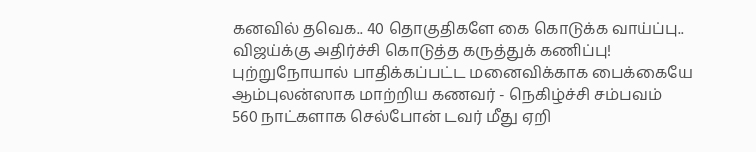கனவில் தவெக.. 40 தொகுதிகளே கை கொடுக்க வாய்ப்பு.. விஜய்க்கு அதிர்ச்சி கொடுத்த கருத்துக் கணிப்பு!
புற்றுநோயால் பாதிக்கப்பட்ட மனைவிக்காக பைக்கையே ஆம்புலன்ஸாக மாற்றிய கணவர் - நெகிழ்ச்சி சம்பவம்
560 நாட்களாக செல்போன் டவர் மீது ஏறி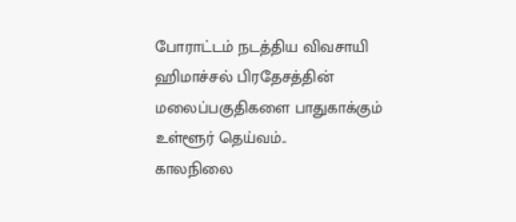போராட்டம் நடத்திய விவசாயி
ஹிமாச்சல் பிரதேசத்தின் மலைப்பகுதிகளை பாதுகாக்கும் உள்ளூர் தெய்வம்..
காலநிலை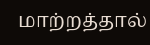மாற்றத்தால்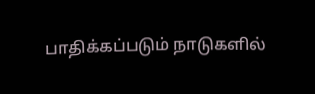பாதிக்கப்படும் நாடுகளில்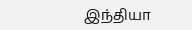இந்தியா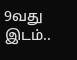9வது இடம்..